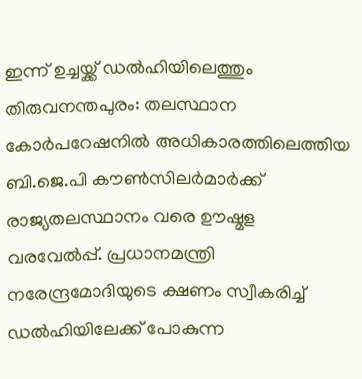ഇന്ന് ഉച്ചയ്ക്ക് ഡൽഹിയിലെത്തും
തിരുവനന്തപുരം: തലസ്ഥാന കോർപറേഷനിൽ അധികാരത്തിലെത്തിയ ബി.ജെ.പി കൗൺസിലർമാർക്ക് രാജ്യതലസ്ഥാനം വരെ ഊഷ്മള വരവേൽപ്പ്. പ്രധാനമന്ത്രി നരേന്ദ്രമോദിയുടെ ക്ഷണം സ്വീകരിച്ച് ഡൽഹിയിലേക്ക് പോകുന്ന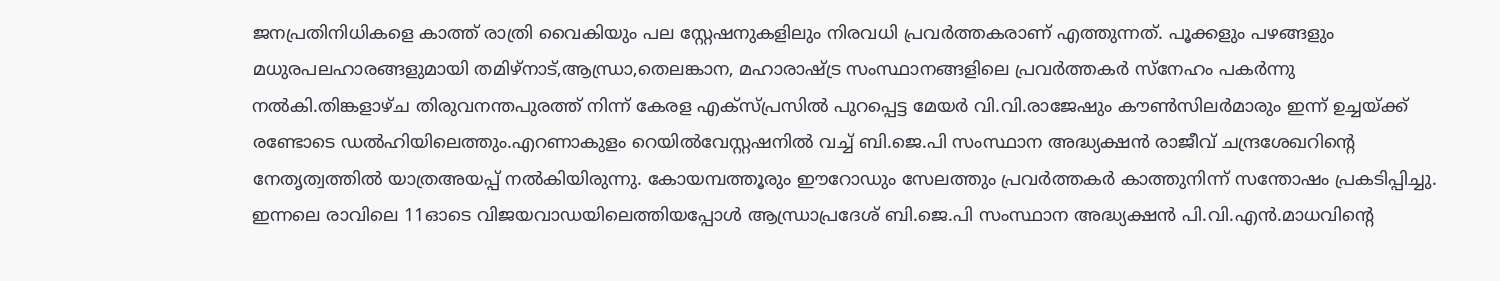ജനപ്രതിനിധികളെ കാത്ത് രാത്രി വൈകിയും പല സ്റ്റേഷനുകളിലും നിരവധി പ്രവർത്തകരാണ് എത്തുന്നത്. പൂക്കളും പഴങ്ങളും മധുരപലഹാരങ്ങളുമായി തമിഴ്നാട്,ആന്ധ്രാ,തെലങ്കാന, മഹാരാഷ്ട്ര സംസ്ഥാനങ്ങളിലെ പ്രവർത്തകർ സ്നേഹം പകർന്നു നൽകി.തിങ്കളാഴ്ച തിരുവനന്തപുരത്ത് നിന്ന് കേരള എക്സ്പ്രസിൽ പുറപ്പെട്ട മേയർ വി.വി.രാജേഷും കൗൺസിലർമാരും ഇന്ന് ഉച്ചയ്ക്ക് രണ്ടോടെ ഡൽഹിയിലെത്തും.എറണാകുളം റെയിൽവേസ്റ്റഷനിൽ വച്ച് ബി.ജെ.പി സംസ്ഥാന അദ്ധ്യക്ഷൻ രാജീവ് ചന്ദ്രശേഖറിന്റെ നേതൃത്വത്തിൽ യാത്രഅയപ്പ് നൽകിയിരുന്നു. കോയമ്പത്തൂരും ഈറോഡും സേലത്തും പ്രവർത്തകർ കാത്തുനിന്ന് സന്തോഷം പ്രകടിപ്പിച്ചു. ഇന്നലെ രാവിലെ 11ഓടെ വിജയവാഡയിലെത്തിയപ്പോൾ ആന്ധ്രാപ്രദേശ് ബി.ജെ.പി സംസ്ഥാന അദ്ധ്യക്ഷൻ പി.വി.എൻ.മാധവിന്റെ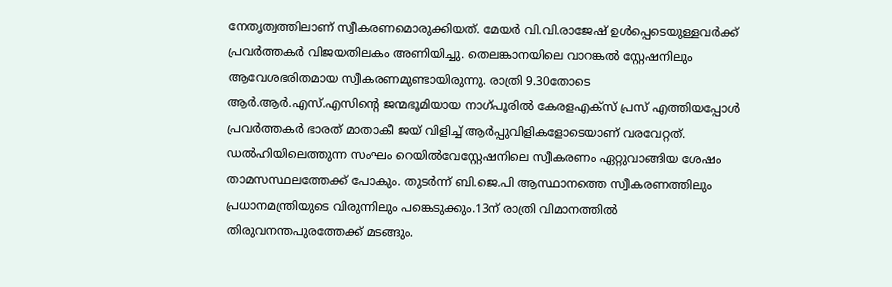നേതൃത്വത്തിലാണ് സ്വീകരണമൊരുക്കിയത്. മേയർ വി.വി.രാജേഷ് ഉൾപ്പെടെയുള്ളവർക്ക് പ്രവർത്തകർ വിജയതിലകം അണിയിച്ചു. തെലങ്കാനയിലെ വാറങ്കൽ സ്റ്റേഷനിലും ആവേശഭരിതമായ സ്വീകരണമുണ്ടായിരുന്നു. രാത്രി 9.30തോടെ ആർ.ആർ.എസ്.എസിന്റെ ജന്മഭൂമിയായ നാഗ്പൂരിൽ കേരളഎക്സ് പ്രസ് എത്തിയപ്പോൾ പ്രവർത്തകർ ഭാരത് മാതാകീ ജയ് വിളിച്ച് ആർപ്പുവിളികളോടെയാണ് വരവേറ്റത്. ഡൽഹിയിലെത്തുന്ന സംഘം റെയിൽവേസ്റ്റേഷനിലെ സ്വീകരണം ഏറ്റുവാങ്ങിയ ശേഷം താമസസ്ഥലത്തേക്ക് പോകും. തുടർന്ന് ബി.ജെ.പി ആസ്ഥാനത്തെ സ്വീകരണത്തിലും പ്രധാനമന്ത്രിയുടെ വിരുന്നിലും പങ്കെടുക്കും.13ന് രാത്രി വിമാനത്തിൽ തിരുവനന്തപുരത്തേക്ക് മടങ്ങും.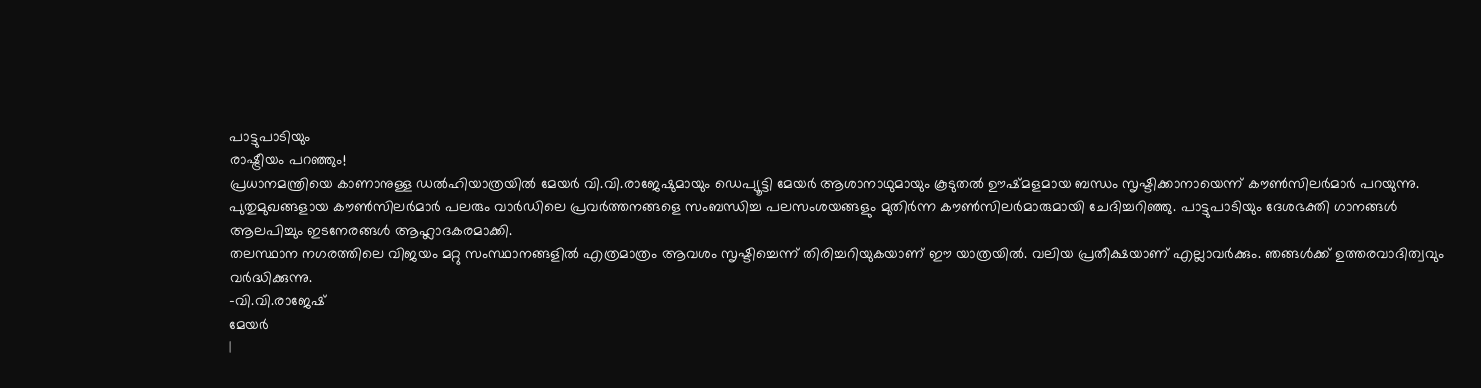പാട്ടുപാടിയും
രാഷ്ട്രീയം പറഞ്ഞും!
പ്രധാനമന്ത്രിയെ കാണാനുള്ള ഡൽഹിയാത്രയിൽ മേയർ വി.വി.രാജേഷുമായും ഡെപ്യൂട്ടി മേയർ ആശാനാഥുമായും കൂടുതൽ ഊഷ്മളമായ ബന്ധം സൃഷ്ടിക്കാനായെന്ന് കൗൺസിലർമാർ പറയുന്നു. പുതുമുഖങ്ങളായ കൗൺസിലർമാർ പലരും വാർഡിലെ പ്രവർത്തനങ്ങളെ സംബന്ധിച്ച പലസംശയങ്ങളും മുതിർന്ന കൗൺസിലർമാരുമായി ചേദിച്ചറിഞ്ഞു. പാട്ടുപാടിയും ദേശഭക്തി ഗാനങ്ങൾ ആലപിച്ചും ഇടനേരങ്ങൾ ആഹ്ലാദകരമാക്കി.
തലസ്ഥാന നഗരത്തിലെ വിജയം മറ്റു സംസ്ഥാനങ്ങളിൽ എത്രമാത്രം ആവശം സൃഷ്ടിച്ചെന്ന് തിരിച്ചറിയുകയാണ് ഈ യാത്രയിൽ. വലിയ പ്രതീക്ഷയാണ് എല്ലാവർക്കും. ഞങ്ങൾക്ക് ഉത്തരവാദിത്വവും വർദ്ധിക്കുന്നു.
-വി.വി.രാജേഷ്
മേയർ
|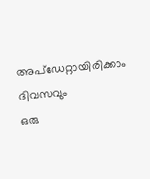അപ്ഡേറ്റായിരിക്കാം ദിവസവും
ഒരു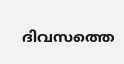ദിവസത്തെ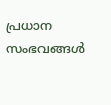പ്രധാന സംഭവങ്ങൾ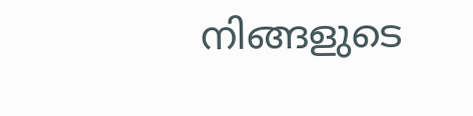നിങ്ങളുടെ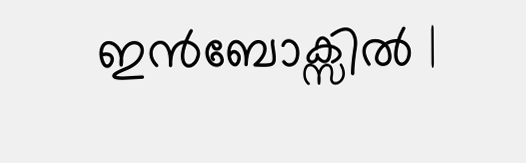ഇൻബോക്സിൽ |